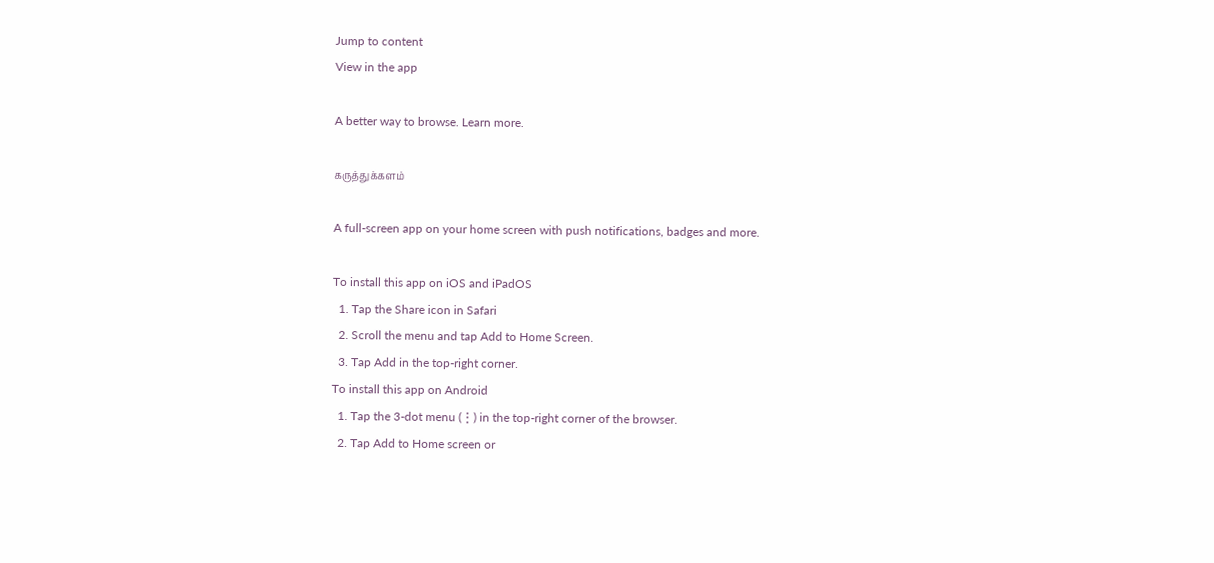Jump to content
View in the app

A better way to browse. Learn more.

கருத்துக்களம்

A full-screen app on your home screen with push notifications, badges and more.

To install this app on iOS and iPadOS
  1. Tap the Share icon in Safari
  2. Scroll the menu and tap Add to Home Screen.
  3. Tap Add in the top-right corner.
To install this app on Android
  1. Tap the 3-dot menu (⋮) in the top-right corner of the browser.
  2. Tap Add to Home screen or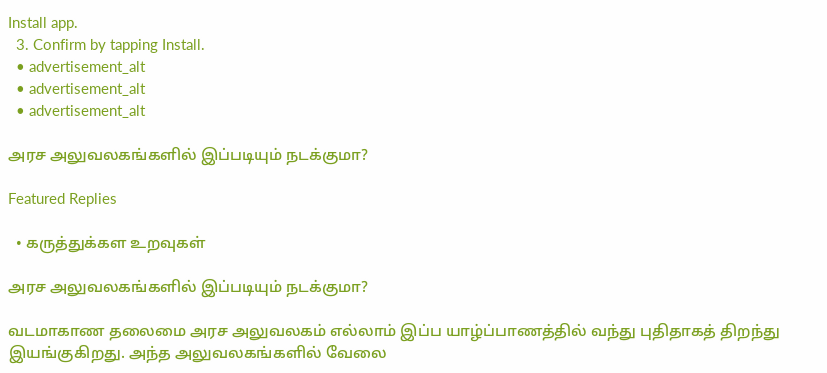Install app.
  3. Confirm by tapping Install.
  • advertisement_alt
  • advertisement_alt
  • advertisement_alt

அரச அலுவலகங்களில் இப்படியும் நடக்குமா?

Featured Replies

  • கருத்துக்கள உறவுகள்

அரச அலுவலகங்களில் இப்படியும் நடக்குமா?

வடமாகாண தலைமை அரச அலுவலகம் எல்லாம் இப்ப யாழ்ப்பாணத்தில் வந்து புதிதாகத் திறந்து இயங்குகிறது. அந்த அலுவலகங்களில் வேலை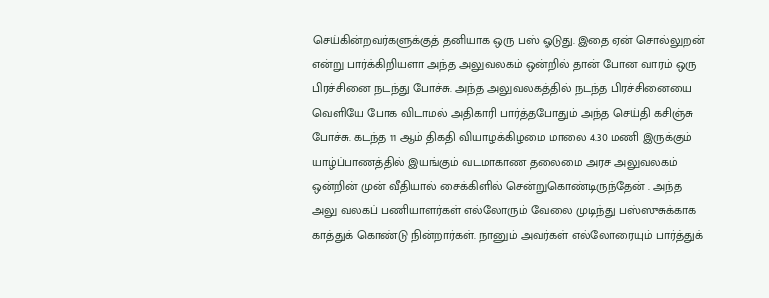செய்கின்றவர்களுக்குத் தனியாக ஒரு பஸ் ஓடுது. இதை ஏன் சொல்லுறன் என்று பார்க்கிறியளா அந்த அலுவலகம் ஒன்றில் தான் போன வாரம் ஒரு பிரச்சினை நடந்து போச்சு. அந்த அலுவலகத்தில் நடந்த பிரச்சினையை வெளியே போக விடாமல் அதிகாரி பார்த்தபோதும் அந்த செய்தி கசிஞ்சு போச்சு. கடந்த 11 ஆம் திகதி வியாழக்கிழமை மாலை 4.30 மணி இருக்கும் யாழ்ப்பாணத்தில் இயங்கும் வடமாகாண தலைமை அரச அலுவலகம் ஒன்றின் முன் வீதியால் சைக்கிளில் சென்றுகொண்டிருந்தேன் . அந்த அலு வலகப் பணியாளர்கள் எல்லோரும் வேலை முடிந்து பஸ்ஸுசுக்காக காத்துக் கொண்டு நின்றார்கள். நானும் அவர்கள் எல்லோரையும் பார்த்துக்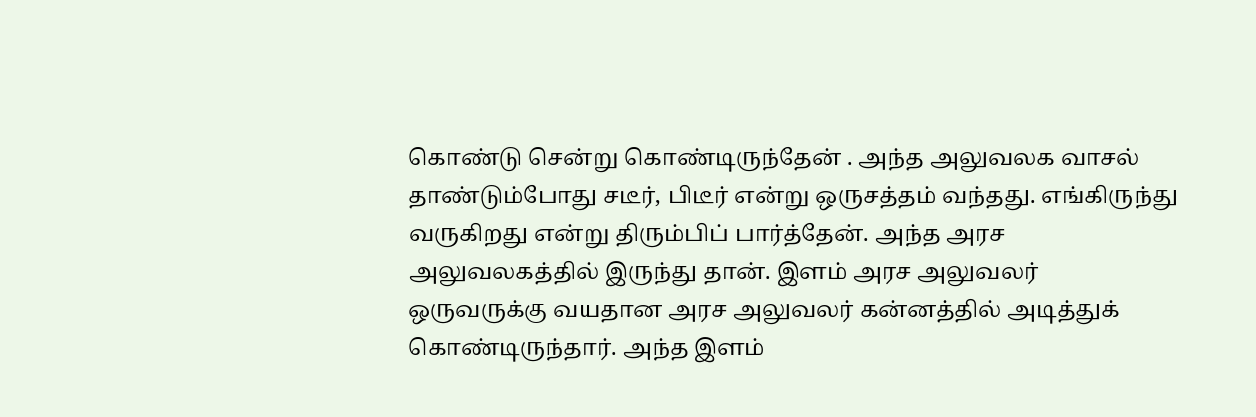கொண்டு சென்று கொண்டிருந்தேன் . அந்த அலுவலக வாசல் தாண்டும்போது சடீர், பிடீர் என்று ஒருசத்தம் வந்தது. எங்கிருந்து வருகிறது என்று திரும்பிப் பார்த்தேன். அந்த அரச அலுவலகத்தில் இருந்து தான். இளம் அரச அலுவலர் ஒருவருக்கு வயதான அரச அலுவலர் கன்னத்தில் அடித்துக் கொண்டிருந்தார். அந்த இளம்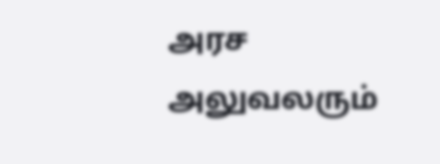அரச அலுவலரும்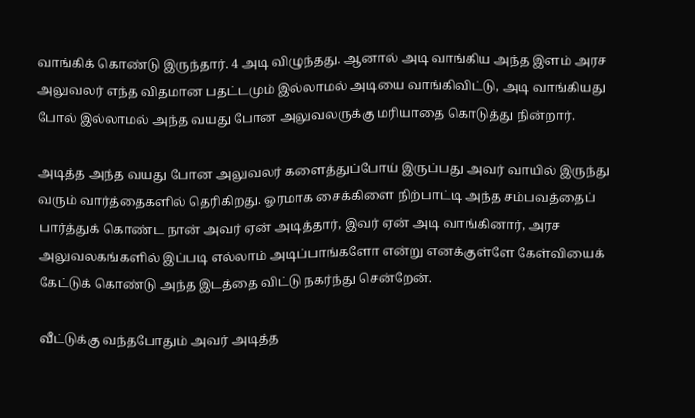வாங்கிக் கொண்டு இருந்தார். 4 அடி விழுந்தது. ஆனால் அடி வாங்கிய அந்த இளம் அரச அலுவலர் எந்த விதமான பதட்டமும் இல்லாமல் அடியை வாங்கிவிட்டு, அடி வாங்கியது போல் இல்லாமல் அந்த வயது போன அலுவலருக்கு மரியாதை கொடுத்து நின்றார்.

அடித்த அந்த வயது போன அலுவலர் களைத்துப்போய் இருப்பது அவர் வாயில் இருந்து வரும் வார்த்தைகளில் தெரிகிறது. ஓரமாக சைக்கிளை நிற்பாட்டி அந்த சம்பவத்தைப் பார்த்துக் கொண்ட நான் அவர் ஏன் அடித்தார், இவர் ஏன் அடி வாங்கினார், அரச அலுவலகங்களில் இப்படி எல்லாம் அடிப்பாங்களோ என்று எனக்குள்ளே கேள்வியைக் கேட்டுக் கொண்டு அந்த இடத்தை விட்டு நகர்ந்து சென்றேன்.

வீட்டுக்கு வந்தபோதும் அவர் அடித்த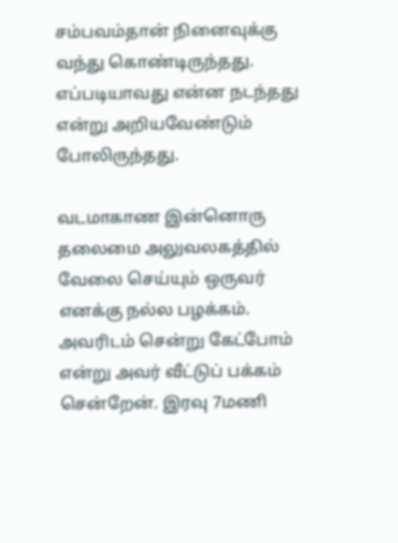சம்பவம்தான் நினைவுக்கு வந்து கொண்டிருந்தது. எப்படியாவது என்ன நடந்தது என்று அறியவேண்டும் போலிருந்தது.

வடமாகாண இன்னொரு தலைமை அலுவலகத்தில் வேலை செய்யும் ஒருவர் எனக்கு நல்ல பழக்கம். அவரிடம் சென்று கேட்போம் என்று அவர் வீட்டுப் பக்கம் சென்றேன். இரவு 7மணி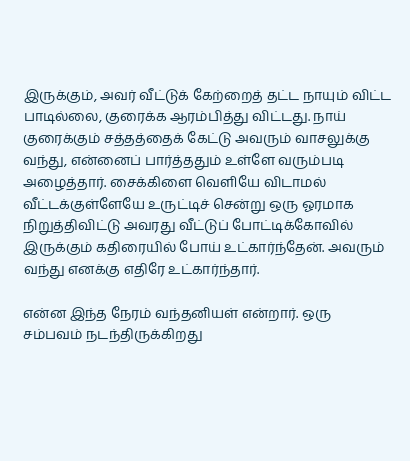இருக்கும், அவர் வீட்டுக் கேற்றைத் தட்ட நாயும் விட்ட பாடில்லை, குரைக்க ஆரம்பித்து விட்டது. நாய் குரைக்கும் சத்தத்தைக் கேட்டு அவரும் வாசலுக்கு வந்து, என்னைப் பார்த்ததும் உள்ளே வரும்படி அழைத்தார். சைக்கிளை வெளியே விடாமல் வீட்டக்குள்ளேயே உருட்டிச் சென்று ஒரு ஓரமாக நிறுத்திவிட்டு அவரது வீட்டுப் போட்டிக்கோவில் இருக்கும் கதிரையில் போய் உட்கார்ந்தேன். அவரும் வந்து எனக்கு எதிரே உட்கார்ந்தார்.

என்ன இந்த நேரம் வந்தனியள் என்றார். ஒரு சம்பவம் நடந்திருக்கிறது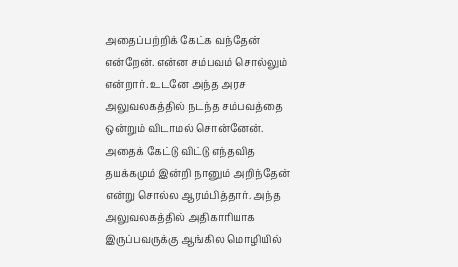அதைப்பற்றிக் கேட்க வந்தேன் என்றேன். என்ன சம்பவம் சொல்லும் என்றார். உடனே அந்த அரச அலுவலகத்தில் நடந்த சம்பவத்தை ஒன்றும் விடாமல் சொன்னேன். அதைக் கேட்டு விட்டு எந்தவித தயக்கமும் இன்றி நானும் அறிந்தேன் என்று சொல்ல ஆரம்பித்தார். அந்த அலுவலகத்தில் அதிகாரியாக இருப்பவருக்கு ஆங்கில மொழியில்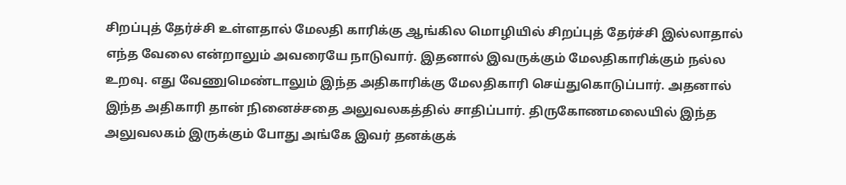சிறப்புத் தேர்ச்சி உள்ளதால் மேலதி காரிக்கு ஆங்கில மொழியில் சிறப்புத் தேர்ச்சி இல்லாதால் எந்த வேலை என்றாலும் அவரையே நாடுவார். இதனால் இவருக்கும் மேலதிகாரிக்கும் நல்ல உறவு. எது வேணுமெண்டாலும் இந்த அதிகாரிக்கு மேலதிகாரி செய்துகொடுப்பார். அதனால் இந்த அதிகாரி தான் நினைச்சதை அலுவலகத்தில் சாதிப்பார். திருகோணமலையில் இந்த அலுவலகம் இருக்கும் போது அங்கே இவர் தனக்குக்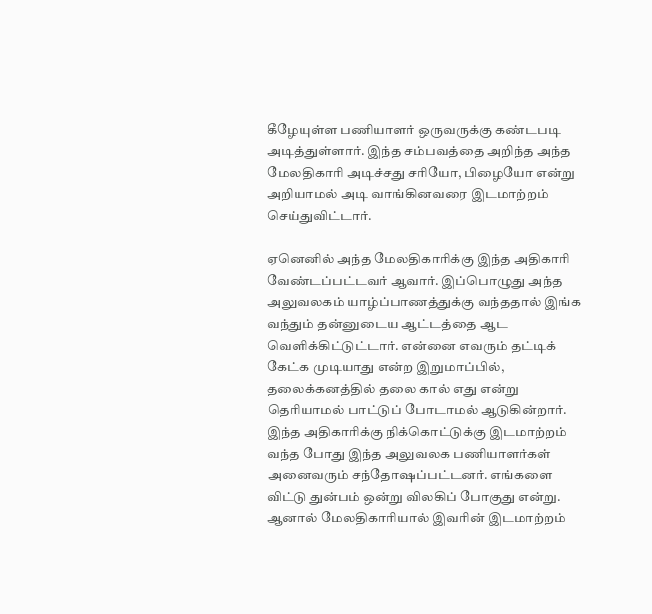கீழேயுள்ள பணியாளர் ஒருவருக்கு கண்டபடி அடித்துள்ளார். இந்த சம்பவத்தை அறிந்த அந்த மேலதிகாரி அடிச்சது சரியோ, பிழையோ என்று அறியாமல் அடி வாங்கினவரை இடமாற்றம் செய்துவிட்டார்.

ஏனெனில் அந்த மேலதிகாரிக்கு இந்த அதிகாரி வேண்டப்பட்டவர் ஆவார். இப்பொழுது அந்த அலுவலகம் யாழ்ப்பாணத்துக்கு வந்ததால் இங்க வந்தும் தன்னுடைய ஆட்டத்தை ஆட வெளிக்கிட்டுட்டார். என்னை எவரும் தட்டிக் கேட்க முடியாது என்ற இறுமாப்பில், தலைக்கனத்தில் தலை கால் எது என்று தெரியாமல் பாட்டுப் போடாமல் ஆடுகின்றார். இந்த அதிகாரிக்கு நிக்கொட்டுக்கு இடமாற்றம் வந்த போது இந்த அலுவலக பணியாளர்கள் அனைவரும் சந்தோஷப்பட்டனர். எங்களை விட்டு துன்பம் ஒன்று விலகிப் போகுது என்று. ஆனால் மேலதிகாரியால் இவரின் இடமாற்றம்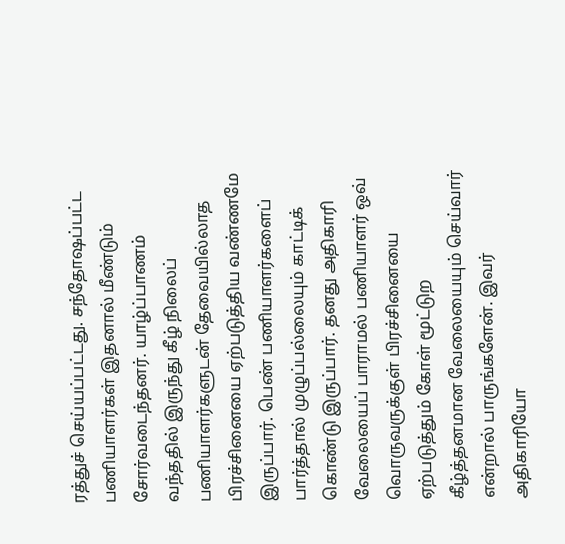ரத்துச் செய்யப்பட்டது. சந்தோஷப்பட்ட பணியாளர்கள் இதனால் மீண்டும் சோர்வடைந்தனர். யாழ்ப்பாணம் வந்ததில் இருந்து கீழ் நிலைப் பணியாளர்களுடன் தேவையில்லாத பிரச்சினையை ஏற்படுத்திய வண்ணமே இருப்பார். பெண் பணியாளர்களைப் பார்த்தால் முழுப்பல்லையும் காட்டிக் கொண்டு இருப்பார். தனது அதிகாரி வேலையைப் பாராமல் பணியாளர் ஒவ் வொருவருக்குள் பிரச்சினையை ஏற்படுத்தும் கோள் மூட்டுற கீழ்த்தனமான வேலையையும் செய்வார் என்றால் பாருங்களேன். இவர் அதிகாரியோ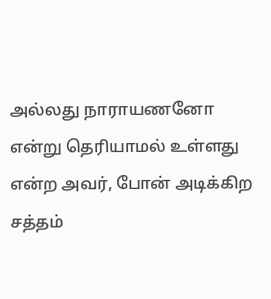அல்லது நாராயணனோ என்று தெரியாமல் உள்ளது என்ற அவர், போன் அடிக்கிற சத்தம்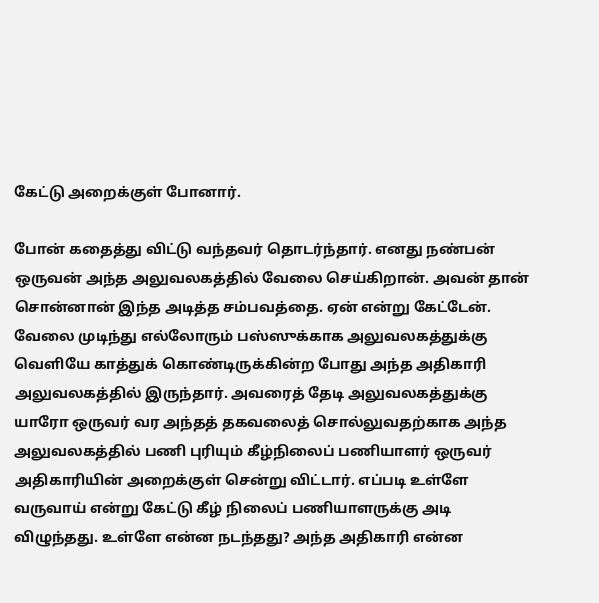கேட்டு அறைக்குள் போனார்.

போன் கதைத்து விட்டு வந்தவர் தொடர்ந்தார். எனது நண்பன் ஒருவன் அந்த அலுவலகத்தில் வேலை செய்கிறான். அவன் தான் சொன்னான் இந்த அடித்த சம்பவத்தை. ஏன் என்று கேட்டேன். வேலை முடிந்து எல்லோரும் பஸ்ஸுக்காக அலுவலகத்துக்கு வெளியே காத்துக் கொண்டிருக்கின்ற போது அந்த அதிகாரி அலுவலகத்தில் இருந்தார். அவரைத் தேடி அலுவலகத்துக்கு யாரோ ஒருவர் வர அந்தத் தகவலைத் சொல்லுவதற்காக அந்த அலுவலகத்தில் பணி புரியும் கீழ்நிலைப் பணியாளர் ஒருவர் அதிகாரியின் அறைக்குள் சென்று விட்டார். எப்படி உள்ளே வருவாய் என்று கேட்டு கீழ் நிலைப் பணியாளருக்கு அடி விழுந்தது. உள்ளே என்ன நடந்தது? அந்த அதிகாரி என்ன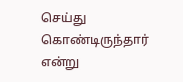செய்து கொண்டிருந்தார் என்று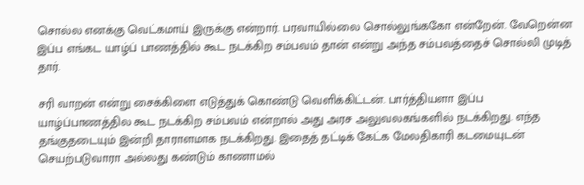சொல்ல எனக்கு வெட்கமாய் இருக்கு என்றார். பரவாயில்லை சொல்லுங்ககோ என்றேன். வேறென்ன இப்ப எங்கட யாழ்ப் பாணத்தில் கூட நடக்கிற சம்பவம் தான் என்று அந்த சம்பவத்தைச் சொல்லி முடித் தார்.

சரி வாறன் என்று சைக்கிளை எடுத்துக் கொண்டு வெளிக்கிட்டன். பார்த்தியளா இப்ப யாழ்ப்பாணத்தில கூட நடக்கிற சம்பவம் என்றால் அது அரச அலுவலகங்களில் நடக்கிறது. எந்த தங்குதடையும் இன்றி தாராளமாக நடக்கிறது. இதைத் தட்டிக் கேட்க மேலதிகாரி கடமையுடன் செயற்படுவாரா அல்லது கண்டும் காணாமல்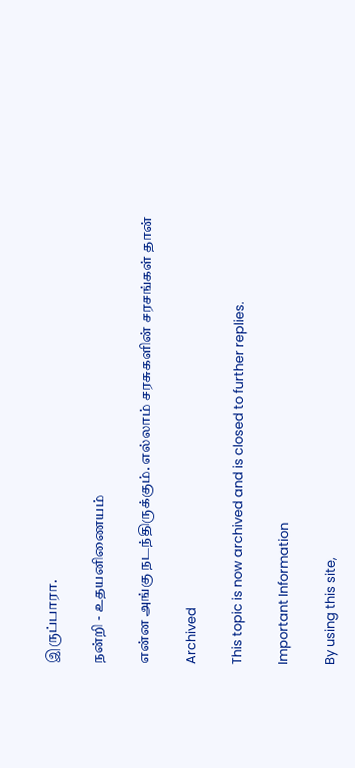இருப்பாரா.

நன்றி - உதயனிணையம்

என்ன அங்கு நடந்திருக்கும். எல்லாம் சரசுகளின் சரசங்கள் தான்

Archived

This topic is now archived and is closed to further replies.

Important Information

By using this site,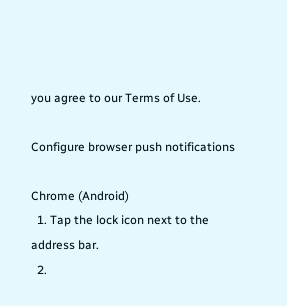you agree to our Terms of Use.

Configure browser push notifications

Chrome (Android)
  1. Tap the lock icon next to the address bar.
  2.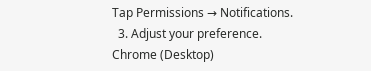Tap Permissions → Notifications.
  3. Adjust your preference.
Chrome (Desktop)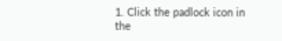1. Click the padlock icon in the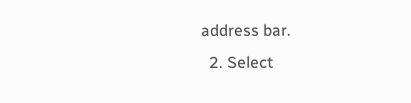address bar.
  2. Select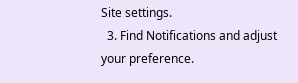Site settings.
  3. Find Notifications and adjust your preference.